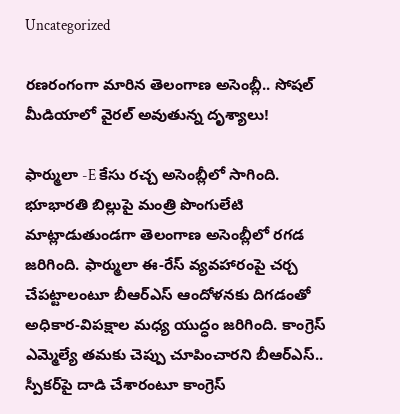Uncategorized

రణరంగంగా మారిన తెలంగాణ అసెంబ్లీ.. సోషల్ మీడియాలో వైరల్ అవుతున్న దృశ్యాలు!

ఫార్ములా -E కేసు రచ్చ అసెంబ్లీలో సాగింది. భూభారతి బిల్లుపై మంత్రి పొంగులేటి మాట్లాడుతుండగా తెలంగాణ అసెంబ్లీలో రగడ జరిగింది. ఫార్ములా ఈ-రేస్‌ వ్యవహారంపై చర్చ చేపట్టాలంటూ బీఆర్‌ఎస్‌ ఆందోళనకు దిగడంతో అధికార-విపక్షాల మధ్య యుద్ధం జరిగింది. కాంగ్రెస్‌ ఎమ్మెల్యే తమకు చెప్పు చూపించారని బీఆర్‌ఎస్‌.. స్పీకర్‌పై దాడి చేశారంటూ కాంగ్రెస్‌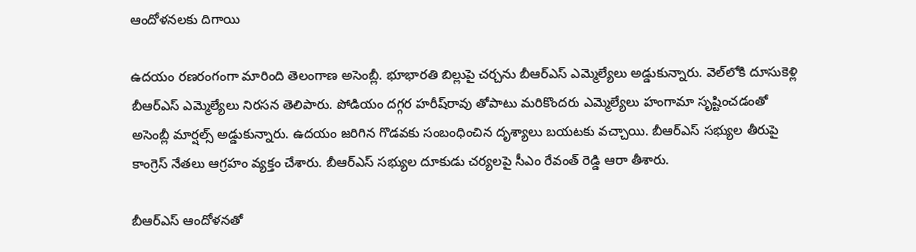ఆందోళనలకు దిగాయి

ఉదయం రణరంగంగా మారింది తెలంగాణ అసెంబ్లీ. భూభారతి బిల్లుపై చర్చను బీఆర్‌ఎస్‌ ఎమ్మెల్యేలు అడ్డుకున్నారు. వెల్‌లోకి దూసుకెళ్లి బీఆర్ఎస్‌ ఎమ్మెల్యేలు నిరసన తెలిపారు. పోడియం దగ్గర హరీష్‌రావు తోపాటు మరికొందరు ఎమ్మెల్యేలు హంగామా సృష్టించడంతో అసెంబ్లీ మార్షల్స్‌ అడ్డుకున్నారు. ఉదయం జరిగిన గొడవకు సంబంధించిన దృశ్యాలు బయటకు వచ్చాయి. బీఆర్‌ఎస్‌ సభ్యుల తీరుపై కాంగ్రెస్‌ నేతలు ఆగ్రహం వ్యక్తం చేశారు. బీఆర్ఎస్‌ సభ్యుల దూకుడు చర్యలపై సీఎం రేవంత్‌ రెడ్డి ఆరా తీశారు.

బీఆర్‌ఎస్‌ ఆందోళనతో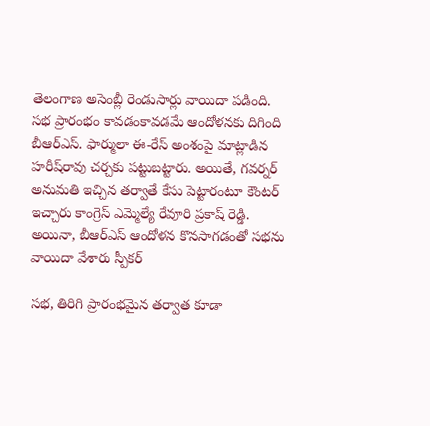తెలంగాణ అసెంబ్లీ రెండుసార్లు వాయిదా పడింది. సభ ప్రారంభం కావడంకావడమే ఆందోళనకు దిగింది బీఆర్‌ఎస్. ఫార్ములా ఈ-రేస్‌ అంశంపై మాట్లాడిన హరీష్‌రావు చర్చకు పట్టుబట్టారు. అయితే, గవర్నర్‌ అనుమతి ఇచ్చిన తర్వాతే కేసు పెట్టారంటూ కౌంటర్‌ ఇచ్చారు కాంగ్రెస్‌ ఎమ్మెల్యే రేవూరి ప్రకాష్ రెడ్డి. అయినా, బీఆర్‌ఎస్‌ ఆందోళన కొనసాగడంతో సభను వాయిదా వేశారు స్పీకర్‌

సభ, తిరిగి ప్రారంభమైన తర్వాత కూడా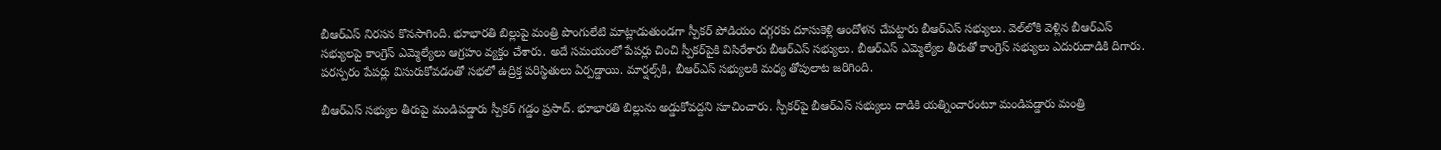బీఆర్‌ఎస్‌ నిరసన కొనసాగింది. భూభారతి బిల్లుపై మంత్రి పొంగులేటి మాట్లాడుతుండగా స్పీకర్‌ పోడియం దగ్గరకు దూసుకెళ్లి ఆందోళన చేపట్టారు బీఆర్ఎస్‌ సభ్యులు. వెల్‌లోకి వెళ్లిన బీఆర్ఎస్ సభ్యులపై కాంగ్రెస్‌ ఎమ్మెల్యేలు ఆగ్రహం వ్యక్తం చేశారు. అదే సమయంలో పేపర్లు చించి స్పీకర్‌పైకి విసిరేశారు బీఆర్ఎస్ సభ్యులు. బీఆర్ఎస్‌ ఎమ్మెల్యేల తీరుతో కాంగ్రెస్‌ సభ్యులు ఎదురుదాడికి దిగారు. పరస్పరం పేపర్లు విసురుకోవడంతో సభలో ఉద్రిక్త పరిస్థితులు ఏర్పడ్డాయి. మార్షల్స్‌కి, బీఆర్ఎస్‌ సభ్యులకి మధ్య తోపులాట జరిగింది.

బీఆర్‌ఎస్‌ సభ్యుల తీరుపై మండిపడ్డారు స్పీకర్‌ గడ్డం ప్రసాద్‌. భూభారతి బిల్లును అడ్డుకోవద్దని సూచించారు. స్పీకర్‌పై బీఆర్‌ఎస్ సభ్యులు దాడికి యత్నించారంటూ మండిపడ్డారు మంత్రి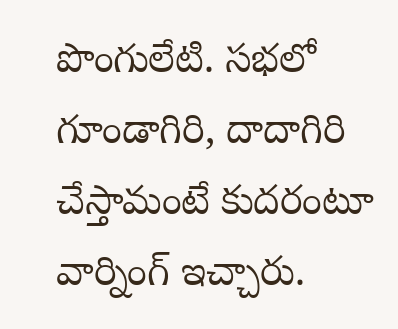పొంగులేటి. సభలో గూండాగిరి, దాదాగిరి చేస్తామంటే కుదరంటూ వార్నింగ్‌ ఇచ్చారు.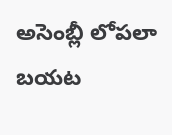అసెంబ్లీ లోపలా బయట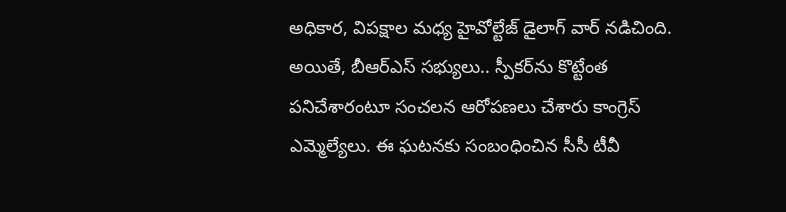అధికార, విపక్షాల మధ్య హైవోల్టేజ్‌ డైలాగ్‌ వార్‌ నడిచింది. అయితే, బీఆర్‌ఎస్‌ సభ్యులు.. స్పీకర్‌ను కొట్టేంత పనిచేశారంటూ సంచలన ఆరోపణలు చేశారు కాంగ్రెస్‌ ఎమ్మెల్యేలు. ఈ ఘటనకు సంబంధించిన సీసీ టీవీ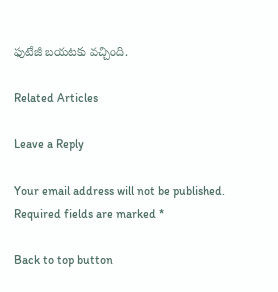ఫుటేజీ బయటకు వచ్చింది.

Related Articles

Leave a Reply

Your email address will not be published. Required fields are marked *

Back to top button